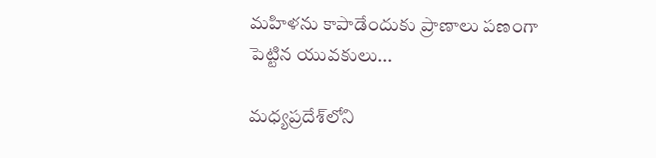మహిళను కాపాడేందుకు ప్రాణాలు పణంగా పెట్టిన యువకులు...

మధ్యప్రదేశ్‌లోని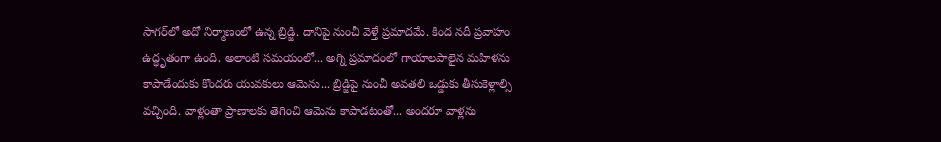సాగర్‌లో అదో నిర్మాణంలో ఉన్న బ్రిడ్జి. దానిపై నుంచీ వెళ్తే ప్రమాదమే. కింద నదీ ప్రవాహం ఉద్ధృతంగా ఉంది. అలాంటి సమయంలో... అగ్ని ప్రమాదంలో గాయాలపాలైన మహిళను కాపాడేందుకు కొందరు యువకులు ఆమెను... బ్రిడ్జిపై నుంచీ అవతలి ఒడ్డుకు తీసుకెళ్లాల్సి వచ్చింది. వాళ్లంతా ప్రాణాలకు తెగించి ఆమెను కాపాడటంతో... అందరూ వాళ్లను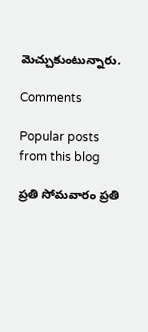మెచ్చుకుంటున్నారు.

Comments

Popular posts from this blog

ప్రతి సోమవారం ప్రతి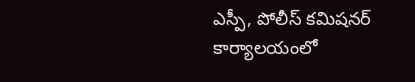ఎస్పీ, పోలీస్ కమిషనర్ కార్యాలయంలో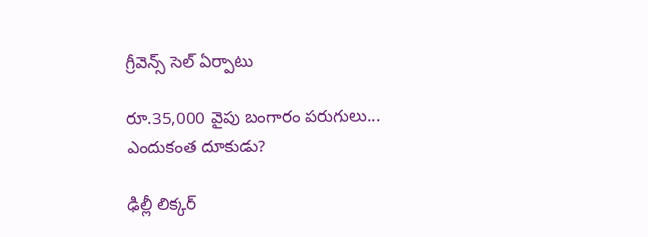గ్రీవెన్స్ సెల్ ఏర్పాటు

రూ.35,000 వైపు బంగారం పరుగులు... ఎందుకంత దూకుడు?

ఢిల్లీ లిక్కర్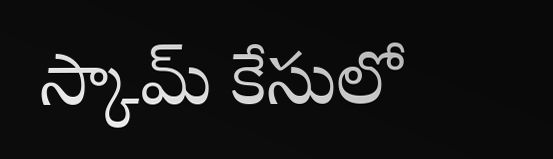స్కామ్‌ కేసులో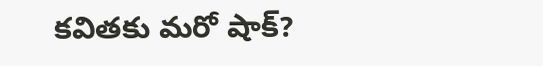కవితకు మరో షాక్?